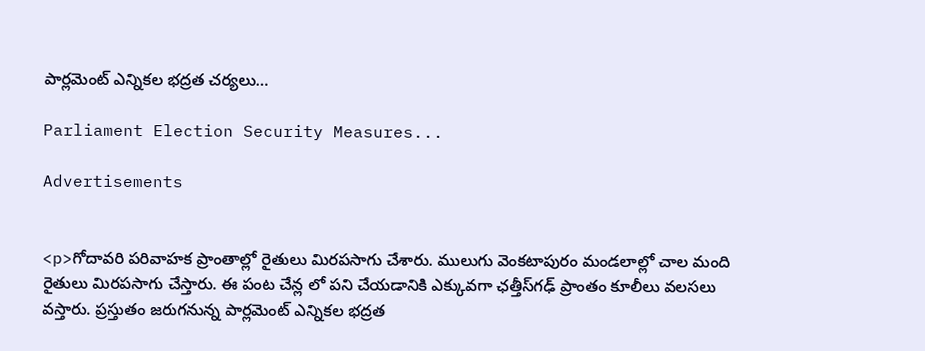పార్లమెంట్ ఎన్నికల భద్రత చర్యలు…

Parliament Election Security Measures...

Advertisements


<p>గోదావరి పరివాహక ప్రాంతాల్లో రైతులు మిరపసాగు చేశారు. ములుగు వెంకటాపురం మండలాల్లో చాల మంది రైతులు మిరపసాగు చేస్తారు. ఈ పంట చేన్ల లో పని చేయడానికి ఎక్కువగా ఛత్తీస్‌గఢ్ ప్రాంతం కూలీలు వలసలు వస్తారు. ప్రస్తుతం జరుగనున్న పార్లమెంట్ ఎన్నికల భద్రత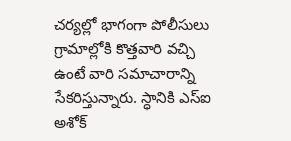చర్యల్లో భాగంగా పోలీసులు గ్రామాల్లోకి కొత్తవారి వచ్చి ఉంటే వారి సమాచారాన్ని సేకరిస్తున్నారు. స్ధానికి ఎస్ఐ అశోక్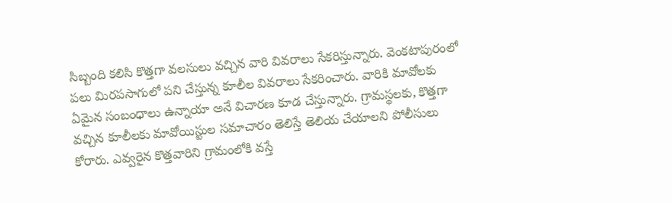సిబ్బంది కలిసి కొత్తగా వలసులు వచ్చిన వారి వివరాలు సేకరిస్తున్నారు. వెంకటాపురంలో పలు మిరపసాగులో పని చేస్తున్న కూలీల వివరాలు సేకరించారు. వారికి మావోలకు ఏమైన సంబంధాలు ఉన్నాయా అనే విచారణ కూడ చేస్తున్నారు. గ్రామస్థలకు, కొత్తగా వచ్చిన కూలీలకు మావోయిస్టుల సమాచారం తెలిస్తే తెలియ చేయాలని పోలీసులు కోరారు. ఎవ్వరైన కొత్తవారిని గ్రామంలోకి వస్తే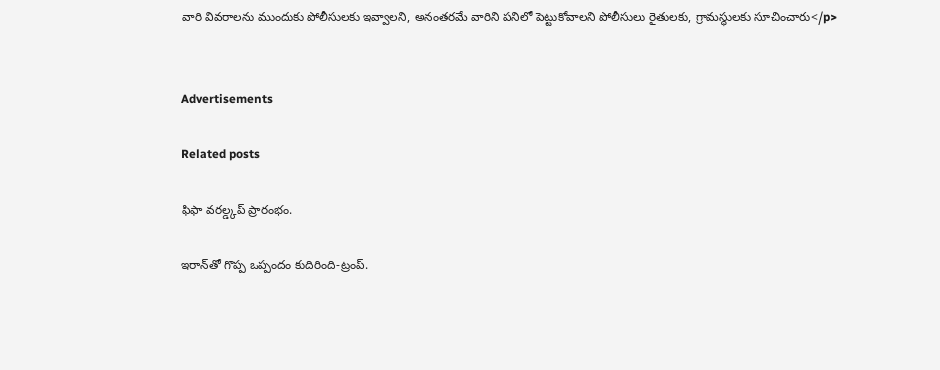వారి వివరాలను ముందుకు పోలీసులకు ఇవ్వాలని, అనంతరమే వారిని పనిలో పెట్టుకోవాలని పోలీసులు రైతులకు, గ్రామస్థులకు సూచించారు</p>


Advertisements

Related posts

ఫిఫా వరల్డ్కప్ ప్రారంభం.

ఇరాన్‌తో గొప్ప ఒప్పందం కుదిరింది-ట్రంప్.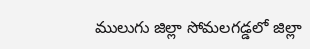ములుగు జిల్లా సోమలగడ్డలో జిల్లా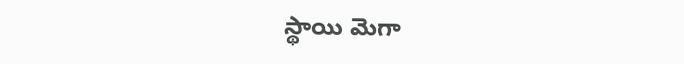స్థాయి మెగా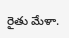రైతు మేళా.